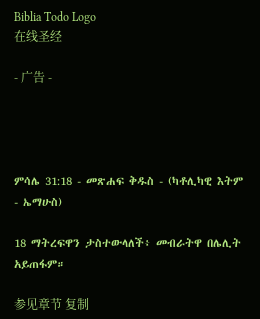Biblia Todo Logo
在线圣经

- 广告 -




ምሳሌ 31:18 - መጽሐፍ ቅዱስ - (ካቶሊካዊ እትም - ኤማሁስ)

18 ማትረፍዋን ታስተውላለች፥ መብራትዋ በሌሊት አይጠፋም።

参见章节 复制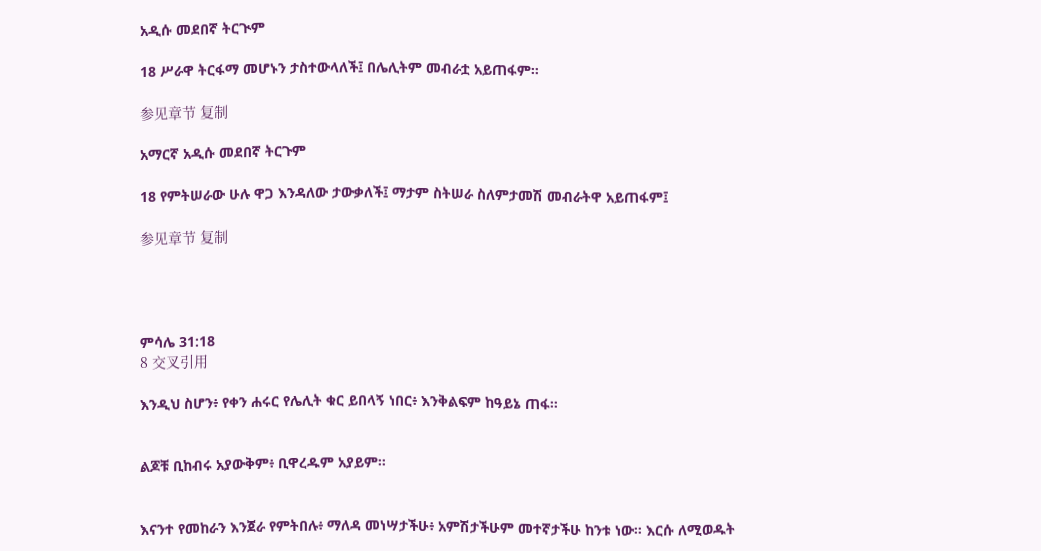አዲሱ መደበኛ ትርጒም

18 ሥራዋ ትርፋማ መሆኑን ታስተውላለች፤ በሌሊትም መብራቷ አይጠፋም።

参见章节 复制

አማርኛ አዲሱ መደበኛ ትርጉም

18 የምትሠራው ሁሉ ዋጋ እንዳለው ታውቃለች፤ ማታም ስትሠራ ስለምታመሽ መብራትዋ አይጠፋም፤

参见章节 复制




ምሳሌ 31:18
8 交叉引用

እንዲህ ስሆን፥ የቀን ሐሩር የሌሊት ቁር ይበላኝ ነበር፥ እንቅልፍም ከዓይኔ ጠፋ።


ልጆቹ ቢከብሩ አያውቅም፥ ቢዋረዱም አያይም።


እናንተ የመከራን እንጀራ የምትበሉ፥ ማለዳ መነሣታችሁ፥ አምሽታችሁም መተኛታችሁ ከንቱ ነው። እርሱ ለሚወዱት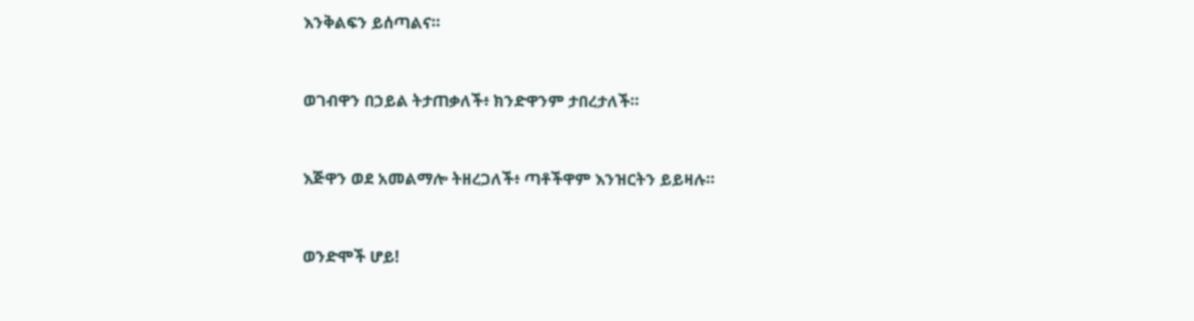እንቅልፍን ይሰጣልና።


ወገብዋን በኃይል ትታጠቃለች፥ ክንድዋንም ታበረታለች።


እጅዋን ወደ አመልማሎ ትዘረጋለች፥ ጣቶችዋም እንዝርትን ይይዛሉ።


ወንድሞች ሆይ!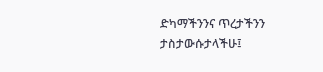ድካማችንንና ጥረታችንን ታስታውሱታላችሁ፤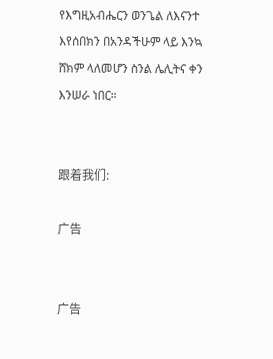የእግዚአብሔርን ወንጌል ለእናንተ እየሰበክን በአንዳችሁም ላይ እንኳ ሸክም ላለመሆን ስንል ሌሊትና ቀን እንሠራ ነበር።


跟着我们:

广告


广告